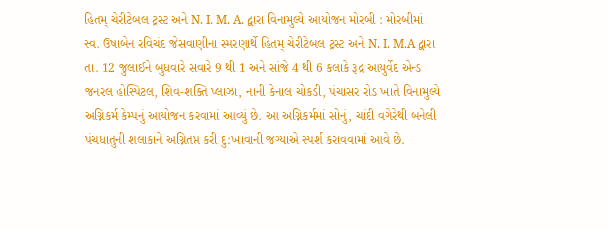હિતમ્ ચેરીટેબલ ટ્રસ્ટ અને N. I. M. A. દ્વારા વિનામુલ્યે આયોજન મોરબી : મોરબીમાં સ્વ. ઉષાબેન રવિચંદ જેસવાણીના સ્મરણાર્થે હિતમ્ ચેરીટેબલ ટ્રસ્ટ અને N. I. M.A દ્વારા તા. 12 જુલાઈને બુધવારે સવારે 9 થી 1 અને સાંજે 4 થી 6 કલાકે રૂદ્ર આયુર્વેદ એન્ડ જનરલ હોસ્પિટલ, શિવ-શક્તિ પ્લાઝા, નાની કેનાલ ચોકડી, પંચાસર રોડ ખાતે વિનામુલ્યે અગ્નિકર્મ કેમ્પનું આયોજન કરવામાં આવ્યું છે. આ અગ્નિકર્મમાં સોનું, ચાંદી વગેરેથી બનેલી પંચધાતુની શલાકાને અગ્નિતપ્ત કરી દુ:ખાવાની જગ્યાએ સ્પર્શ કરાવવામાં આવે છે.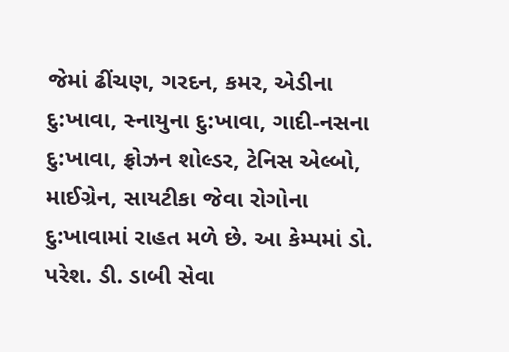જેમાં ઢીંચણ, ગરદન, કમર, એડીના દુ:ખાવા, સ્નાયુના દુ:ખાવા, ગાદી-નસના દુ:ખાવા, ફ્રોઝન શોલ્ડર, ટેનિસ એલ્બો, માઈગ્રેન, સાયટીકા જેવા રોગોના દુ:ખાવામાં રાહત મળે છે. આ કેમ્પમાં ડો. પરેશ. ડી. ડાબી સેવા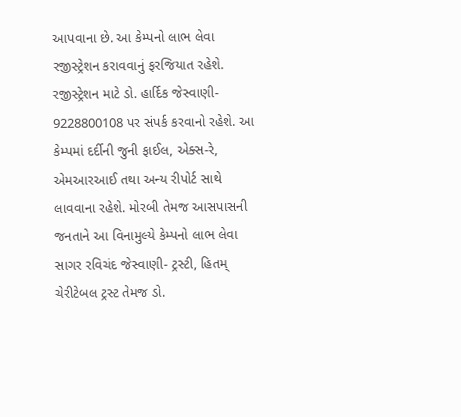આપવાના છે. આ કેમ્પનો લાભ લેવા રજીસ્ટ્રેશન કરાવવાનું ફરજિયાત રહેશે. રજીસ્ટ્રેશન માટે ડો. હાર્દિક જેસ્વાણી- 9228800108 પર સંપર્ક કરવાનો રહેશે. આ કેમ્પમાં દર્દીની જુની ફાઈલ, એક્સ-રે, એમઆરઆઈ તથા અન્ય રીપોર્ટ સાથે લાવવાના રહેશે. મોરબી તેમજ આસપાસની જનતાને આ વિનામુલ્યે કેમ્પનો લાભ લેવા સાગર રવિચંદ જેસ્વાણી- ટ્રસ્ટી, હિતમ્ ચેરીટેબલ ટ્રસ્ટ તેમજ ડો.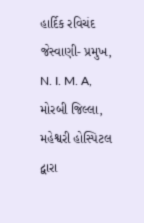હાર્દિક રવિચંદ જેસ્વાણી- પ્રમુખ, N. I. M. A, મોરબી જિલ્લા, મહેશ્વરી હોસ્પિટલ દ્વારા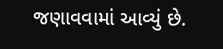જણાવવામાં આવ્યું છે.